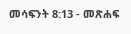መሳፍንት 8:13 - መጽሐፍ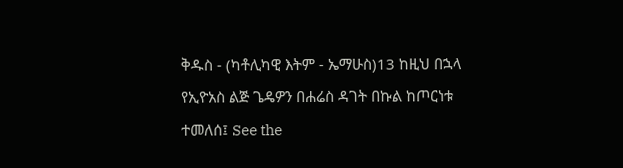ቅዱስ - (ካቶሊካዊ እትም - ኤማሁስ)13 ከዚህ በኋላ የኢዮአስ ልጅ ጌዴዎን በሐሬስ ዳገት በኩል ከጦርነቱ ተመለሰ፤ See the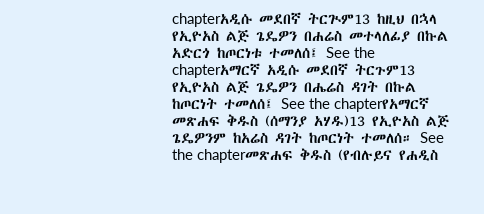chapterአዲሱ መደበኛ ትርጒም13 ከዚህ በኋላ የኢዮአስ ልጅ ጌዴዎን በሐሬስ መተላለፊያ በኩል አድርጎ ከጦርነቱ ተመለሰ፤ See the chapterአማርኛ አዲሱ መደበኛ ትርጉም13 የኢዮአስ ልጅ ጌዴዎን በሔሬስ ዳገት በኩል ከጦርነት ተመለሰ፤ See the chapterየአማርኛ መጽሐፍ ቅዱስ (ሰማንያ አሃዱ)13 የኢዮአስ ልጅ ጌዴዎንም ከአሬስ ዳገት ከጦርነት ተመለሰ። See the chapterመጽሐፍ ቅዱስ (የብሉይና የሐዲስ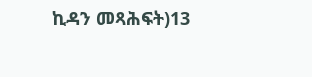ኪዳን መጻሕፍት)13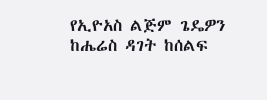የኢዮአስ ልጅም ጌዴዎን ከሔሬስ ዳገት ከሰልፍ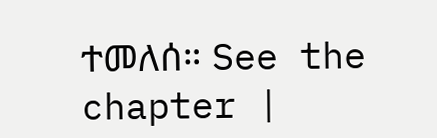ተመለሰ። See the chapter |